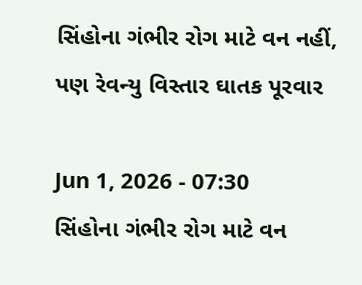સિંહોના ગંભીર રોગ માટે વન નહીં, પણ રેવન્યુ વિસ્તાર ઘાતક પૂરવાર

Jun 1, 2026 - 07:30
સિંહોના ગંભીર રોગ માટે વન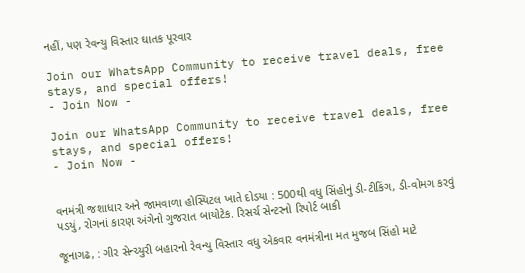નહીં, પણ રેવન્યુ વિસ્તાર ઘાતક પૂરવાર

Join our WhatsApp Community to receive travel deals, free stays, and special offers!
- Join Now -

Join our WhatsApp Community to receive travel deals, free stays, and special offers!
- Join Now -


વનમંત્રી જશાધાર અને જામવાળા હોસ્પિટલ ખાતે દોડયા : 500થી વધુ સિંહોનું ડી-ટીકિંગ, ડી-વોમગ કરવું પડયું, રોગનાં કારણ અંગેનો ગુજરાત બાયોટેક. રિસર્ચ સેન્ટરનો રિપોર્ટ બાકી

જૂનાગઢ, : ગીર સેન્ચ્યુરી બહારનો રેવન્યુ વિસ્તાર વધુ એકવાર વનમંત્રીના મત મુજબ સિંહો માટે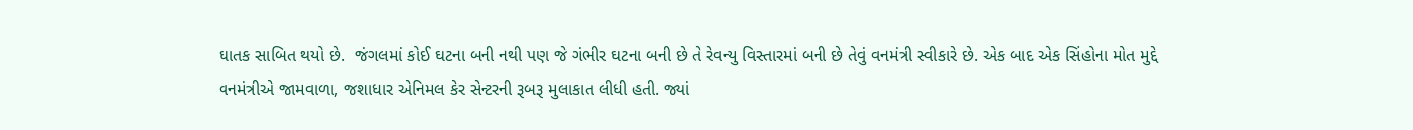ઘાતક સાબિત થયો છે.  જંગલમાં કોઈ ઘટના બની નથી પણ જે ગંભીર ઘટના બની છે તે રેવન્યુ વિસ્તારમાં બની છે તેવું વનમંત્રી સ્વીકારે છે. એક બાદ એક સિંહોના મોત મુદ્દે વનમંત્રીએ જામવાળા, જશાધાર એનિમલ કેર સેન્ટરની રૂબરૂ મુલાકાત લીધી હતી. જ્યાં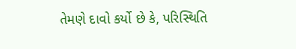તેમણે દાવો કર્યો છે કે, પરિસ્થિતિ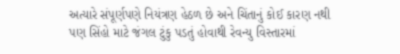અત્યારે સંપૂર્ણપણે નિયંત્રણ હેઠળ છે અને ચિંતાનું કોઈ કારણ નથી પણ સિંહો માટે જંગલ ટુંકુ પડતું હોવાથી રેવન્યુ વિસ્તારમાં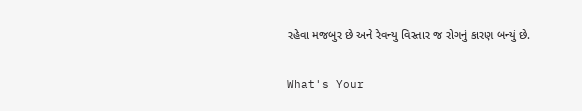રહેવા મજબુર છે અને રેવન્યુ વિસ્તાર જ રોગનું કારણ બન્યું છે.

What's Your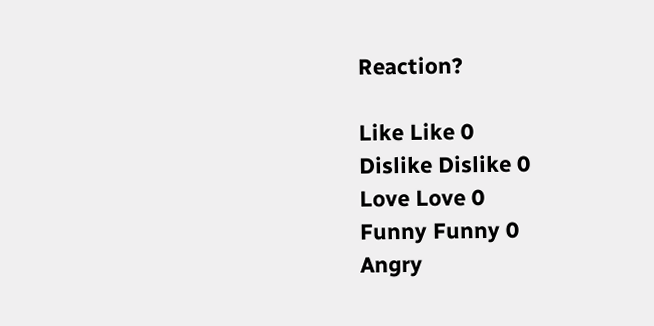Reaction?

Like Like 0
Dislike Dislike 0
Love Love 0
Funny Funny 0
Angry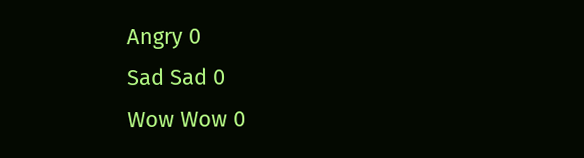Angry 0
Sad Sad 0
Wow Wow 0